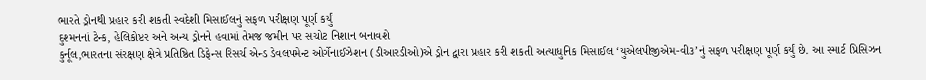ભારતે ડ્રોનથી પ્રહાર કરી શકતી સ્વદેશી મિસાઈલનું સફળ પરીક્ષણ પૂર્ણ કર્યું
દુશ્મનનાં ટેન્ક, હેલિકોપ્ટર અને અન્ય ડ્રોનને હવામાં તેમજ જમીન પર સચોટ નિશાન બનાવશે
કુર્નૂલ,ભારતના સંરક્ષણ ક્ષેત્રે પ્રતિષ્ઠિત ડિફેન્સ રિસર્ચ એન્ડ ડેવલપમેન્ટ ઓર્ગેનાઈઝેશન (ડીઆરડીઓ)એ ડ્રોન દ્વારા પ્રહાર કરી શકતી અત્યાધુનિક મિસાઈલ ‘યુએલપીજીએમ-વી૩’નું સફળ પરીક્ષણ પૂર્ણ કર્યું છે. આ સ્માર્ટ પ્રિસિઝન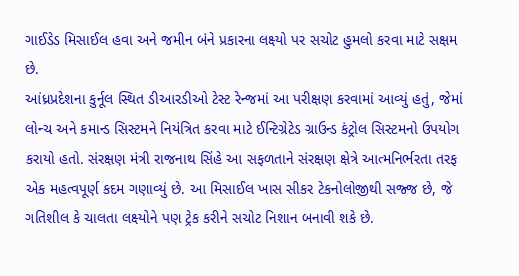ગાઈડેડ મિસાઈલ હવા અને જમીન બંને પ્રકારના લક્ષ્યો પર સચોટ હુમલો કરવા માટે સક્ષમ છે.
આંધ્રપ્રદેશના કુર્નૂલ સ્થિત ડીઆરડીઓ ટેસ્ટ રેન્જમાં આ પરીક્ષણ કરવામાં આવ્યું હતું, જેમાં લોન્ચ અને કમાન્ડ સિસ્ટમને નિયંત્રિત કરવા માટે ઈન્ટિગ્રેટેડ ગ્રાઉન્ડ કંટ્રોલ સિસ્ટમનો ઉપયોગ કરાયો હતો. સંરક્ષણ મંત્રી રાજનાથ સિંહે આ સફળતાને સંરક્ષણ ક્ષેત્રે આત્મનિર્ભરતા તરફ એક મહત્વપૂર્ણ કદમ ગણાવ્યું છે. આ મિસાઈલ ખાસ સીકર ટેકનોલોજીથી સજ્જ છે, જે ગતિશીલ કે ચાલતા લક્ષ્યોને પણ ટ્રેક કરીને સચોટ નિશાન બનાવી શકે છે.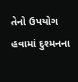તેનો ઉપયોગ હવામાં દુશ્મનના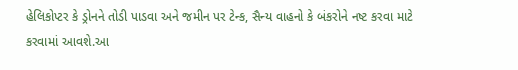હેલિકોપ્ટર કે ડ્રોનને તોડી પાડવા અને જમીન પર ટેન્ક, સૈન્ય વાહનો કે બંકરોને નષ્ટ કરવા માટે કરવામાં આવશે.આ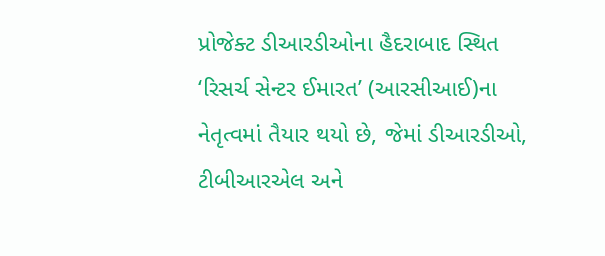પ્રોજેક્ટ ડીઆરડીઓના હૈદરાબાદ સ્થિત ‘રિસર્ચ સેન્ટર ઈમારત’ (આરસીઆઈ)ના નેતૃત્વમાં તૈયાર થયો છે, જેમાં ડીઆરડીઓ, ટીબીઆરએલ અને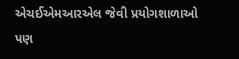એચઈએમઆરએલ જેવી પ્રયોગશાળાઓ પણ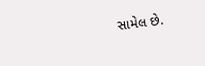સામેલ છે.